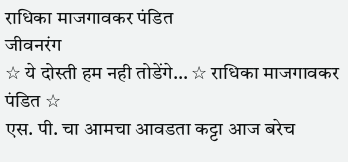राधिका माजगावकर पंडित
जीवनरंग
☆ ये दोस्ती हम नही तोडेंगे… ☆ राधिका माजगावकर पंडित ☆
एस. पी. चा आमचा आवडता कट्टा आज बरेच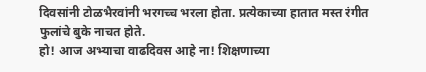दिवसांनी टोळभैरवांनी भरगच्च भरला होता. प्रत्येकाच्या हातात मस्त रंगीत फुलांचे बुके नाचत होते.
हो! आज अभ्याचा वाढदिवस आहे ना! शिक्षणाच्या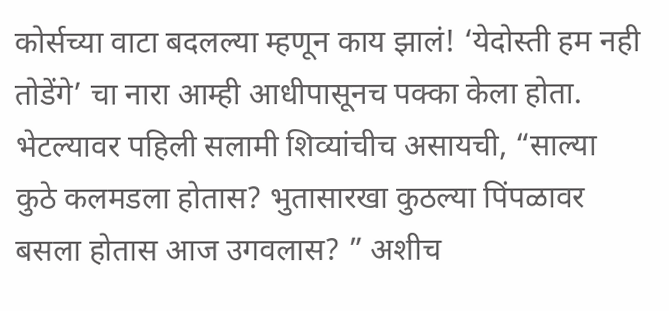कोर्सच्या वाटा बदलल्या म्हणून काय झालं! ‘येदोस्ती हम नही तोडेंगे’ चा नारा आम्ही आधीपासूनच पक्का केला होता. भेटल्यावर पहिली सलामी शिव्यांचीच असायची, “साल्या कुठे कलमडला होतास? भुतासारखा कुठल्या पिंपळावर बसला होतास आज उगवलास? ” अशीच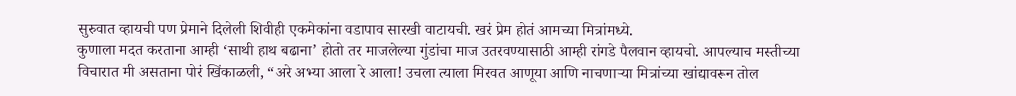सुरुवात व्हायची पण प्रेमाने दिलेली शिवीही एकमेकांना वडापाव सारखी वाटायची. खरं प्रेम होतं आमच्या मित्रांमध्ये.
कुणाला मदत करताना आम्ही ‘साथी हाथ बढाना’ होतो तर माजलेल्या गुंडांचा माज उतरवण्यासाठी आम्ही रांगडे पैलवान व्हायचो. आपल्याच मस्तीच्या विचारात मी असताना पोरं खिंकाळली, “अरे अभ्या आला रे आला! उचला त्याला मिरवत आणूया आणि नाचणाऱ्या मित्रांच्या खांद्यावरून तोल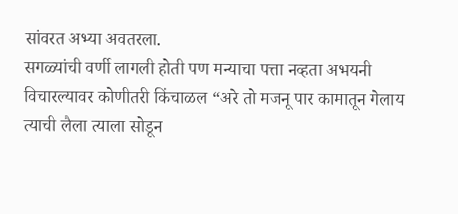सांवरत अभ्या अवतरला.
सगळ्यांची वर्णी लागली होती पण मन्याचा पत्ता नव्हता अभयनी विचारल्यावर कोणीतरी किंचाळल “अरे तो मजनू पार कामातून गेलाय त्याची लैला त्याला सोडून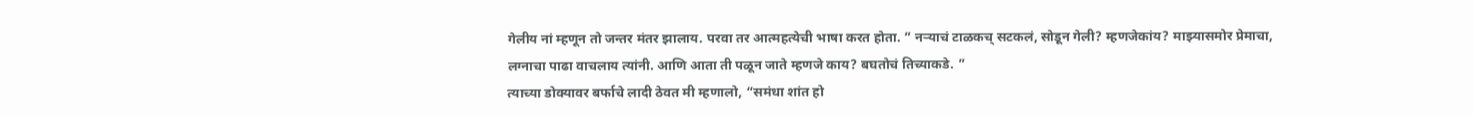गेलीय नां म्हणून तो जन्तर मंतर झालाय. परवा तर आत्महत्येची भाषा करत होता. ” नऱ्याचं टाळकच् सटकलं, सोडून गेली? म्हणजेकांय? माझ्यासमोर प्रेमाचा, लग्नाचा पाढा वाचलाय त्यांनी. आणि आता ती पळून जाते म्हणजे काय? बघतोचं तिच्याकडे. ”
त्याच्या डोक्यावर बर्फाचे लादी ठेवत मी म्हणालो, “समंधा शांत हो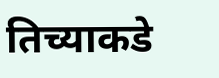तिच्याकडे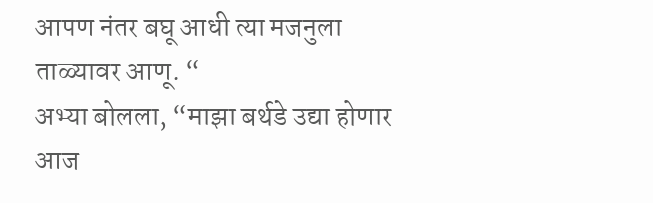आपण नंतर बघू आधी त्या मजनुला ताळ्यावर आणू. “
अभ्या बोलला, “माझा बर्थडे उद्या होणार आज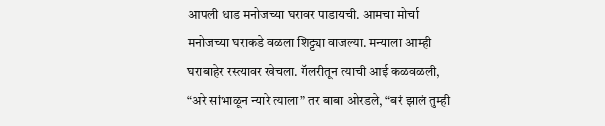आपली धाड मनोजच्या घरावर पाडायची. आमचा मोर्चा मनोजच्या घराकडे वळला शिट्ट्या वाजल्या. मन्याला आम्ही घराबाहेर रस्त्यावर खेचला. गॅलरीतून त्याची आई कळवळली, “अरे सांभाळून न्यारे त्याला” तर बाबा ओरडले, “बरं झालं तुम्ही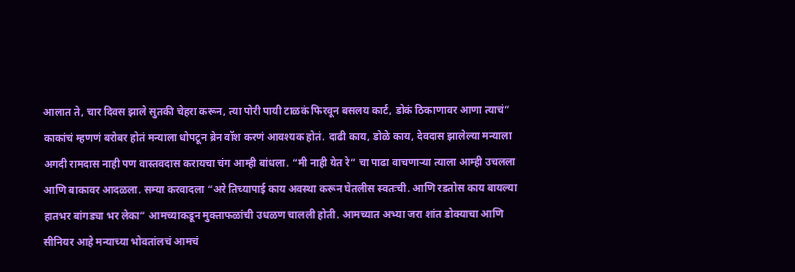आलात ते, चार दिवस झाले सुतकी चेहरा करून, त्या पोरी पायी टाळकं फिरवून बसलय कार्ट, डोकं ठिकाणावर आणा त्याचं”
काकांचं म्हणणं बरोबर होतं मन्याला धोपटून ब्रेन वॉश करणं आवश्यक होतं. दाढी काय, डोळे काय, देवदास झालेल्या मन्याला अगदी रामदास नाही पण वास्तवदास करायचा चंग आम्ही बांधला. “मी नाही येत रे” चा पाढा वाचणाऱ्या त्याला आम्ही उचलला आणि बाकावर आदळला. सम्या करवादला “अरे तिच्यापाई काय अवस्था करून घेतलीस स्वतःची. आणि रडतोस काय बायल्या हातभर बांगड्या भर लेका” आमच्याकडून मुक्ताफळांची उधळण चालली होती. आमच्यात अभ्या जरा शांत डोक्याचा आणि सीनियर आहे मन्याच्या भोवतांलचं आमचं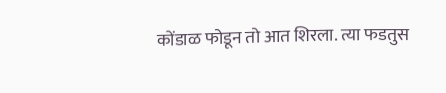कोंडाळ फोडून तो आत शिरला. त्या फडतुस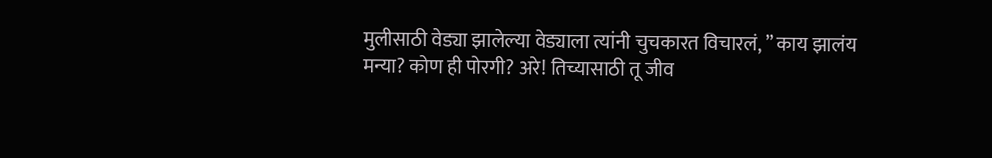मुलीसाठी वेड्या झालेल्या वेड्याला त्यांनी चुचकारत विचारलं, ” काय झालंय मन्या? कोण ही पोरगी? अरे! तिच्यासाठी तू जीव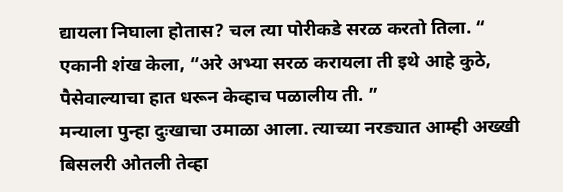द्यायला निघाला होतास? चल त्या पोरीकडे सरळ करतो तिला. “
एकानी शंख केला, “अरे अभ्या सरळ करायला ती इथे आहे कुठे, पैसेवाल्याचा हात धरून केव्हाच पळालीय ती. ”
मन्याला पुन्हा दुःखाचा उमाळा आला. त्याच्या नरड्यात आम्ही अख्खी बिसलरी ओतली तेव्हा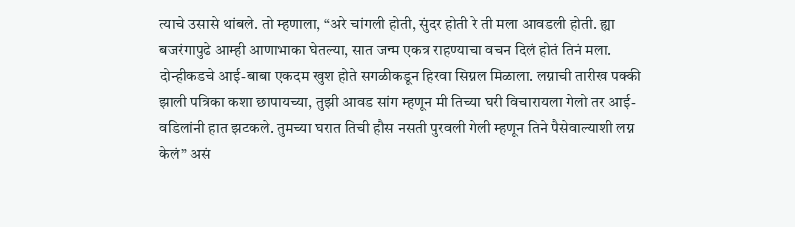त्याचे उसासे थांबले. तो म्हणाला, “अरे चांगली होती, सुंदर होती रे ती मला आवडली होती. ह्या बजरंगापुढे आम्ही आणाभाका घेतल्या, सात जन्म एकत्र राहण्याचा वचन दिलं होतं तिनं मला. दोन्हीकडचे आई-बाबा एकदम खुश होते सगळीकडून हिरवा सिग्नल मिळाला. लग्नाची तारीख पक्की झाली पत्रिका कशा छापायच्या, तुझी आवड सांग म्हणून मी तिच्या घरी विचारायला गेलो तर आई-वडिलांनी हात झटकले. तुमच्या घरात तिची हौस नसती पुरवली गेली म्हणून तिने पैसेवाल्याशी लग्न केलं” असं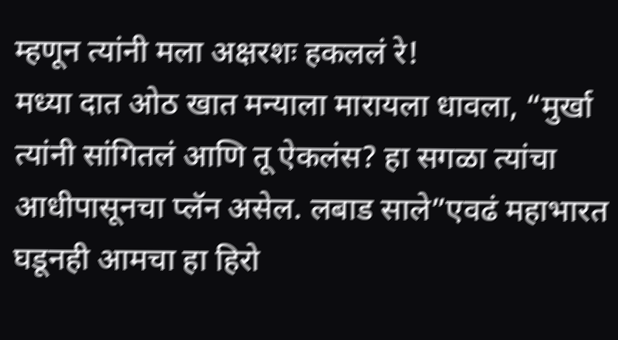म्हणून त्यांनी मला अक्षरशः हकललं रे!
मध्या दात ओठ खात मन्याला मारायला धावला, “मुर्खा त्यांनी सांगितलं आणि तू ऐकलंस? हा सगळा त्यांचा आधीपासूनचा प्लॅन असेल. लबाड साले”एवढं महाभारत घडूनही आमचा हा हिरो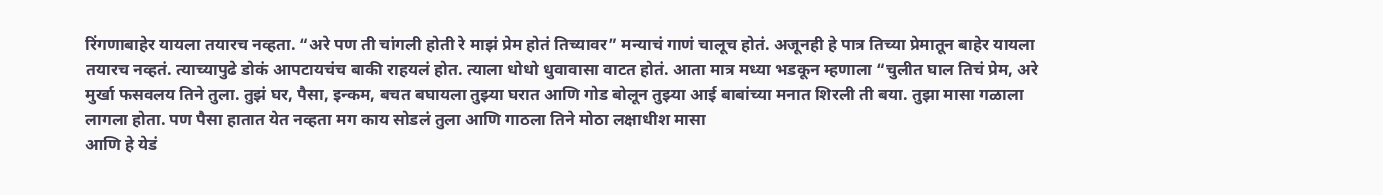रिंगणाबाहेर यायला तयारच नव्हता. “अरे पण ती चांगली होती रे माझं प्रेम होतं तिच्यावर” मन्याचं गाणं चालूच होतं. अजूनही हे पात्र तिच्या प्रेमातून बाहेर यायला तयारच नव्हतं. त्याच्यापुढे डोकं आपटायचंच बाकी राहयलं होत. त्याला धोधो धुवावासा वाटत होतं. आता मात्र मध्या भडकून म्हणाला “चुलीत घाल तिचं प्रेम, अरे मुर्खा फसवलय तिने तुला. तुझं घर, पैसा, इन्कम, बचत बघायला तुझ्या घरात आणि गोड बोलून तुझ्या आई बाबांच्या मनात शिरली ती बया. तुझा मासा गळाला लागला होता. पण पैसा हातात येत नव्हता मग काय सोडलं तुला आणि गाठला तिने मोठा लक्षाधीश मासा
आणि हे येडं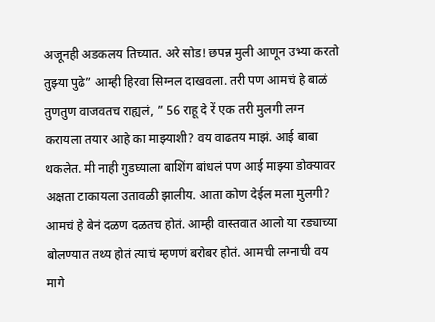अजूनही अडकलय तिच्यात. अरे सोड! छपन्न मुली आणून उभ्या करतो तुझ्या पुढे” आम्ही हिरवा सिग्नल दाखवला. तरी पण आमचं हे बाळं तुणतुण वाजवतच राह्यलं, ” 56 राहू दे रें एक तरी मुलगी लग्न करायला तयार आहे का माझ्याशी? वय वाढतय माझं. आई बाबा थकलेत. मी नाही गुडघ्याला बाशिंग बांधलं पण आई माझ्या डोक्यावर अक्षता टाकायला उतावळी झालीय. आता कोण देईल मला मुलगी? आमचं हे बेनं दळण दळतच होतं. आम्ही वास्तवात आलो या रड्याच्या बोलण्यात तथ्य होतं त्याचं म्हणणं बरोबर होतं. आमची लग्नाची वय मागे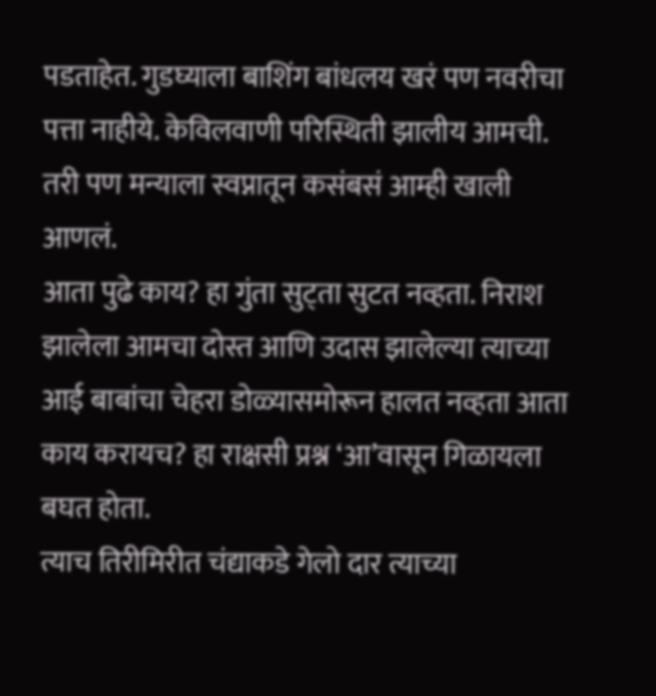पडताहेत. गुडघ्याला बाशिंग बांधलय खरं पण नवरीचा पत्ता नाहीये. केविलवाणी परिस्थिती झालीय आमची. तरी पण मन्याला स्वप्नातून कसंबसं आम्ही खाली आणलं.
आता पुढे काय? हा गुंता सुट्ता सुटत नव्हता. निराश झालेला आमचा दोस्त आणि उदास झालेल्या त्याच्या आई बाबांचा चेहरा डोळ्यासमोरून हालत नव्हता आता काय करायच? हा राक्षसी प्रश्न ‘आ’वासून गिळायला बघत होता.
त्याच तिरीमिरीत चंद्याकडे गेलो दार त्याच्या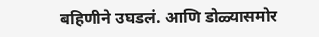बहिणीने उघडलं. आणि डोळ्यासमोर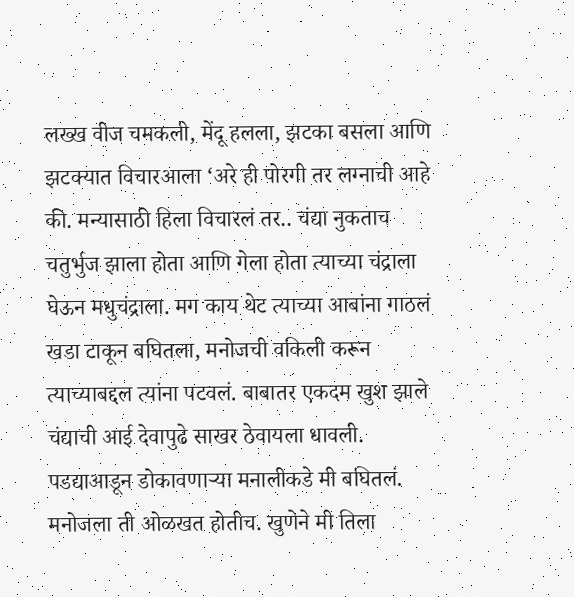लख्ख वीज चमकली, मेंदू हलला, झटका बसला आणि झटक्यात विचारआला ‘अरे ही पोरगी तर लग्नाची आहे की. मन्यासाठी हिला विचारलं तर.. चंद्या नुकताच चतुर्भुज झाला होता आणि गेला होता त्याच्या चंद्राला घेऊन मधुचंद्राला. मग काय थेट त्याच्या आबांना गाठलं खडा टाकून बघितला, मनोजची वकिली करून त्याच्याबद्दल त्यांना पटवलं. बाबातर एकदम खुश झाले चंद्याची आई देवापुढे साखर ठेवायला धावली. पडद्याआडून डोकावणाऱ्या मनालीकडे मी बघितलं. मनोजला ती ओळखत होतीच. खुणेने मी तिला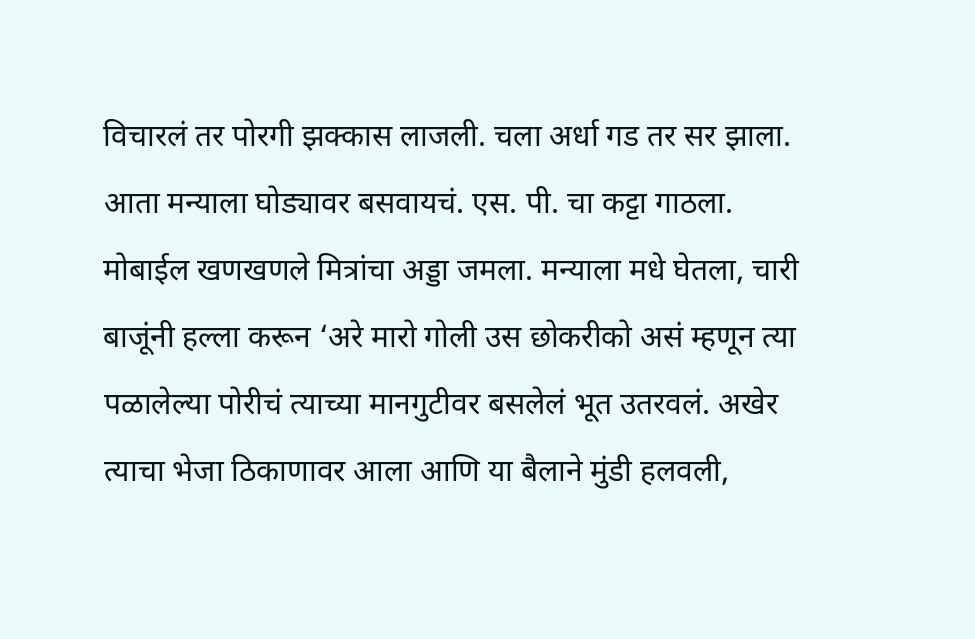विचारलं तर पोरगी झक्कास लाजली. चला अर्धा गड तर सर झाला.
आता मन्याला घोड्यावर बसवायचं. एस. पी. चा कट्टा गाठला. मोबाईल खणखणले मित्रांचा अड्डा जमला. मन्याला मधे घेतला, चारी बाजूंनी हल्ला करून ‘अरे मारो गोली उस छोकरीको असं म्हणून त्या पळालेल्या पोरीचं त्याच्या मानगुटीवर बसलेलं भूत उतरवलं. अखेर त्याचा भेजा ठिकाणावर आला आणि या बैलाने मुंडी हलवली,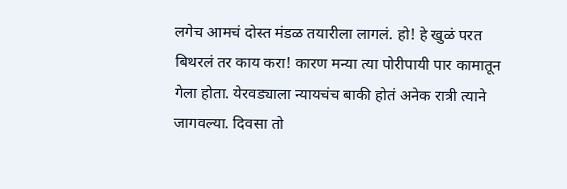लगेच आमचं दोस्त मंडळ तयारीला लागलं. हो! हे खुळं परत बिथरलं तर काय करा! कारण मन्या त्या पोरीपायी पार कामातून गेला होता. येरवड्याला न्यायचंच बाकी होतं अनेक रात्री त्याने जागवल्या. दिवसा तो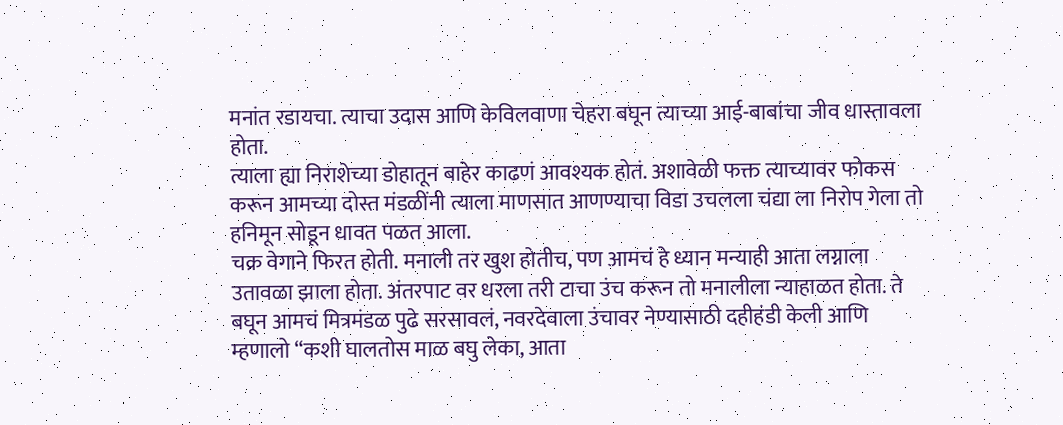मनांत रडायचा. त्याचा उदास आणि केविलवाणा चेहरा बघून त्याच्या आई-बाबांचा जीव धास्तावला होता.
त्याला ह्या निराशेच्या डोहातून बाहेर काढणं आवश्यक होतं. अशावेळी फक्त त्याच्यावर फोकस करून आमच्या दोस्त मंडळींनी त्याला माणसात आणण्याचा विडा उचलला चंद्या ला निरोप गेला तो हनिमून सोडून धावत पळत आला.
चक्र वेगाने फिरत होती. मनाली तर खुश होतीच, पण आमचं हे ध्यान मन्याही आता लग्नाला उतावळा झाला होता. अंतरपाट वर धरला तरी टाचा उंच करून तो मनालीला न्याहाळत होता. ते बघून आमचं मित्रमंडळ पुढे सरसावलं, नवरदेवाला उंचावर नेण्यासाठी दहीहंडी केली आणि म्हणालो “कशी घालतोस माळ बघु लेका, आता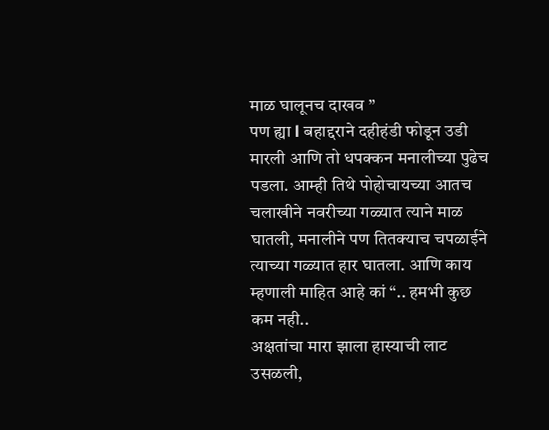माळ घालूनच दाखव ”
पण ह्या l बहाद्दराने दहीहंडी फोडून उडी मारली आणि तो धपक्कन मनालीच्या पुढेच पडला. आम्ही तिथे पोहोचायच्या आतच चलाखीने नवरीच्या गळ्यात त्याने माळ घातली, मनालीने पण तितक्याच चपळाईने त्याच्या गळ्यात हार घातला. आणि काय म्हणाली माहित आहे कां “.. हमभी कुछ कम नही..
अक्षतांचा मारा झाला हास्याची लाट उसळली,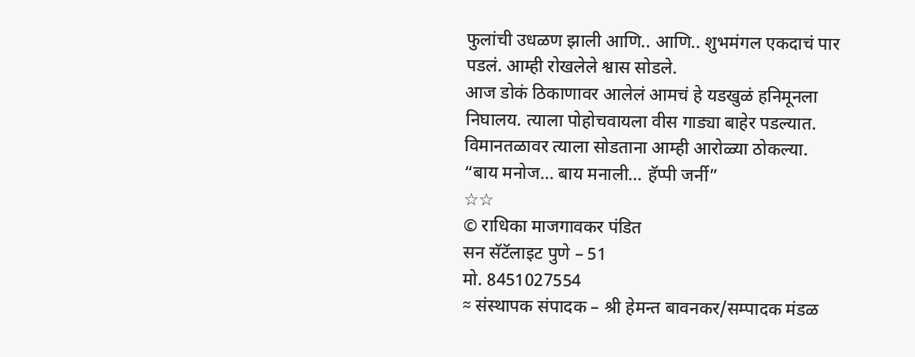फुलांची उधळण झाली आणि.. आणि.. शुभमंगल एकदाचं पार पडलं. आम्ही रोखलेले श्वास सोडले.
आज डोकं ठिकाणावर आलेलं आमचं हे यडखुळं हनिमूनला निघालय. त्याला पोहोचवायला वीस गाड्या बाहेर पडल्यात. विमानतळावर त्याला सोडताना आम्ही आरोळ्या ठोकल्या.
“बाय मनोज… बाय मनाली… हॅप्पी जर्नी”
☆☆
© राधिका माजगावकर पंडित
सन सॅटॅलाइट पुणे – 51
मो. 8451027554
≈ संस्थापक संपादक – श्री हेमन्त बावनकर/सम्पादक मंडळ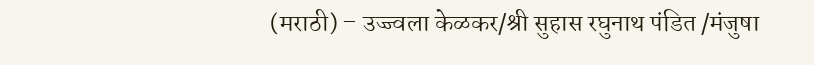(मराठी) – उज्ज्वला केळकर/श्री सुहास रघुनाथ पंडित /मंजुषा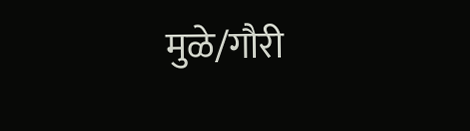मुळे/गौरी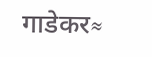गाडेकर≈